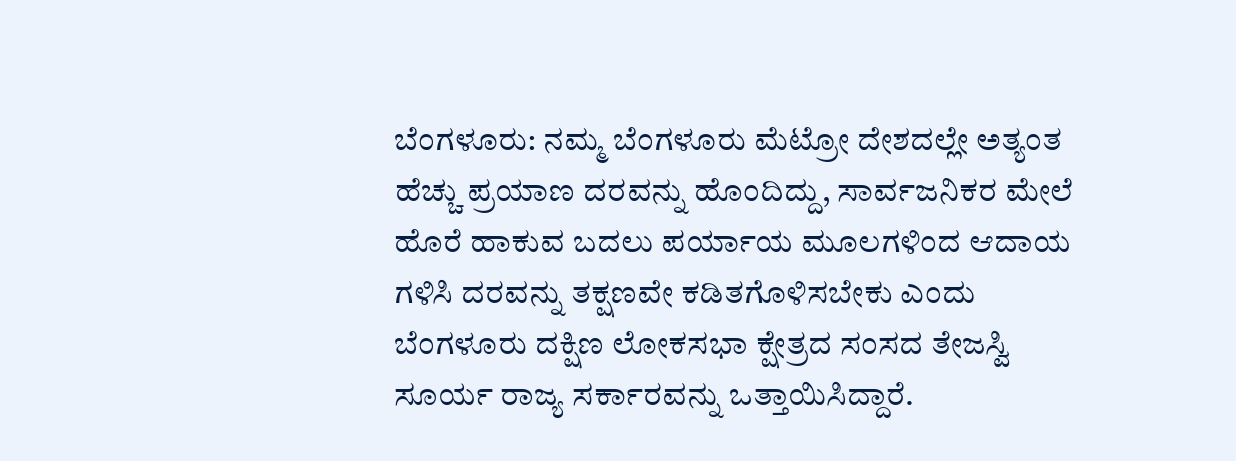ಬೆಂಗಳೂರು: ನಮ್ಮ ಬೆಂಗಳೂರು ಮೆಟ್ರೋ ದೇಶದಲ್ಲೇ ಅತ್ಯಂತ ಹೆಚ್ಚು ಪ್ರಯಾಣ ದರವನ್ನು ಹೊಂದಿದ್ದು, ಸಾರ್ವಜನಿಕರ ಮೇಲೆ ಹೊರೆ ಹಾಕುವ ಬದಲು ಪರ್ಯಾಯ ಮೂಲಗಳಿಂದ ಆದಾಯ ಗಳಿಸಿ ದರವನ್ನು ತಕ್ಷಣವೇ ಕಡಿತಗೊಳಿಸಬೇಕು ಎಂದು ಬೆಂಗಳೂರು ದಕ್ಷಿಣ ಲೋಕಸಭಾ ಕ್ಷೇತ್ರದ ಸಂಸದ ತೇಜಸ್ವಿ ಸೂರ್ಯ ರಾಜ್ಯ ಸರ್ಕಾರವನ್ನು ಒತ್ತಾಯಿಸಿದ್ದಾರೆ.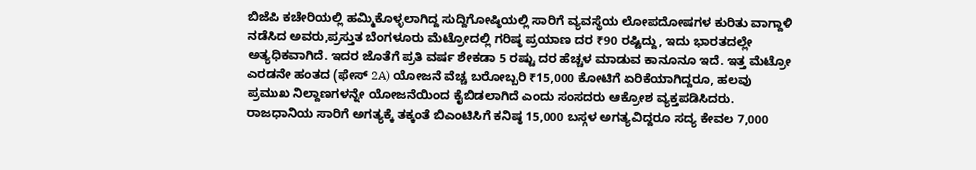ಬಿಜೆಪಿ ಕಚೇರಿಯಲ್ಲಿ ಹಮ್ಮಿಕೊಳ್ಳಲಾಗಿದ್ದ ಸುದ್ದಿಗೋಷ್ಠಿಯಲ್ಲಿ ಸಾರಿಗೆ ವ್ಯವಸ್ಥೆಯ ಲೋಪದೋಷಗಳ ಕುರಿತು ವಾಗ್ದಾಳಿ ನಡೆಸಿದ ಅವರು,ಪ್ರಸ್ತುತ ಬೆಂಗಳೂರು ಮೆಟ್ರೋದಲ್ಲಿ ಗರಿಷ್ಠ ಪ್ರಯಾಣ ದರ ₹90 ರಷ್ಟಿದ್ದು, ಇದು ಭಾರತದಲ್ಲೇ ಅತ್ಯಧಿಕವಾಗಿದೆ. ಇದರ ಜೊತೆಗೆ ಪ್ರತಿ ವರ್ಷ ಶೇಕಡಾ 5 ರಷ್ಟು ದರ ಹೆಚ್ಚಳ ಮಾಡುವ ಕಾನೂನೂ ಇದೆ. ಇತ್ತ ಮೆಟ್ರೋ ಎರಡನೇ ಹಂತದ (ಫೇಸ್ 2A) ಯೋಜನೆ ವೆಚ್ಚ ಬರೋಬ್ಬರಿ ₹15,000 ಕೋಟಿಗೆ ಏರಿಕೆಯಾಗಿದ್ದರೂ, ಹಲವು ಪ್ರಮುಖ ನಿಲ್ದಾಣಗಳನ್ನೇ ಯೋಜನೆಯಿಂದ ಕೈಬಿಡಲಾಗಿದೆ ಎಂದು ಸಂಸದರು ಆಕ್ರೋಶ ವ್ಯಕ್ತಪಡಿಸಿದರು. ರಾಜಧಾನಿಯ ಸಾರಿಗೆ ಅಗತ್ಯಕ್ಕೆ ತಕ್ಕಂತೆ ಬಿಎಂಟಿಸಿಗೆ ಕನಿಷ್ಠ 15,000 ಬಸ್ಗಳ ಅಗತ್ಯವಿದ್ದರೂ ಸದ್ಯ ಕೇವಲ 7,000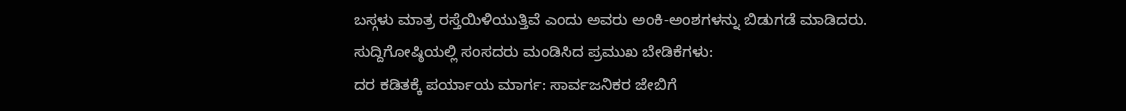ಬಸ್ಗಳು ಮಾತ್ರ ರಸ್ತೆಯಿಳಿಯುತ್ತಿವೆ ಎಂದು ಅವರು ಅಂಕಿ-ಅಂಶಗಳನ್ನು ಬಿಡುಗಡೆ ಮಾಡಿದರು.
ಸುದ್ದಿಗೋಷ್ಠಿಯಲ್ಲಿ ಸಂಸದರು ಮಂಡಿಸಿದ ಪ್ರಮುಖ ಬೇಡಿಕೆಗಳು:
ದರ ಕಡಿತಕ್ಕೆ ಪರ್ಯಾಯ ಮಾರ್ಗ: ಸಾರ್ವಜನಿಕರ ಜೇಬಿಗೆ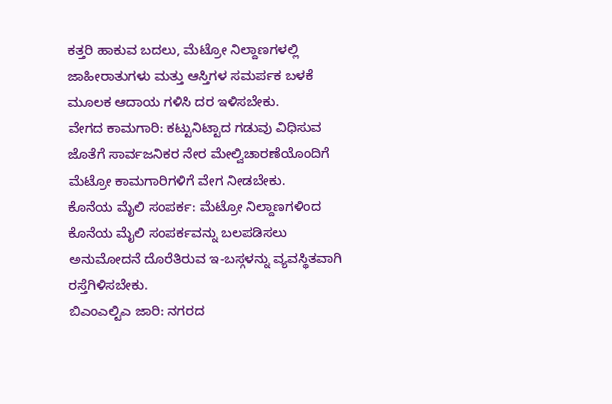ಕತ್ತರಿ ಹಾಕುವ ಬದಲು, ಮೆಟ್ರೋ ನಿಲ್ದಾಣಗಳಲ್ಲಿ ಜಾಹೀರಾತುಗಳು ಮತ್ತು ಆಸ್ತಿಗಳ ಸಮರ್ಪಕ ಬಳಕೆ ಮೂಲಕ ಆದಾಯ ಗಳಿಸಿ ದರ ಇಳಿಸಬೇಕು.
ವೇಗದ ಕಾಮಗಾರಿ: ಕಟ್ಟುನಿಟ್ಟಾದ ಗಡುವು ವಿಧಿಸುವ ಜೊತೆಗೆ ಸಾರ್ವಜನಿಕರ ನೇರ ಮೇಲ್ವಿಚಾರಣೆಯೊಂದಿಗೆ ಮೆಟ್ರೋ ಕಾಮಗಾರಿಗಳಿಗೆ ವೇಗ ನೀಡಬೇಕು.
ಕೊನೆಯ ಮೈಲಿ ಸಂಪರ್ಕ: ಮೆಟ್ರೋ ನಿಲ್ದಾಣಗಳಿಂದ ಕೊನೆಯ ಮೈಲಿ ಸಂಪರ್ಕವನ್ನು ಬಲಪಡಿಸಲು ಅನುಮೋದನೆ ದೊರೆತಿರುವ ಇ-ಬಸ್ಗಳನ್ನು ವ್ಯವಸ್ಥಿತವಾಗಿ ರಸ್ತೆಗಿಳಿಸಬೇಕು.
ಬಿಎಂಎಲ್ಟಿಎ ಜಾರಿ: ನಗರದ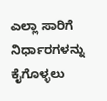ಎಲ್ಲಾ ಸಾರಿಗೆ ನಿರ್ಧಾರಗಳನ್ನು ಕೈಗೊಳ್ಳಲು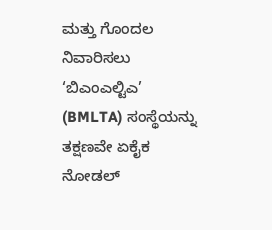ಮತ್ತು ಗೊಂದಲ ನಿವಾರಿಸಲು ‘ಬಿಎಂಎಲ್ಟಿಎ’ (BMLTA) ಸಂಸ್ಥೆಯನ್ನು ತಕ್ಷಣವೇ ಏಕೈಕ ನೋಡಲ್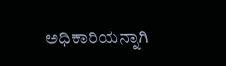ಅಧಿಕಾರಿಯನ್ನಾಗಿ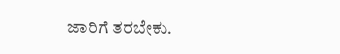ಜಾರಿಗೆ ತರಬೇಕು.